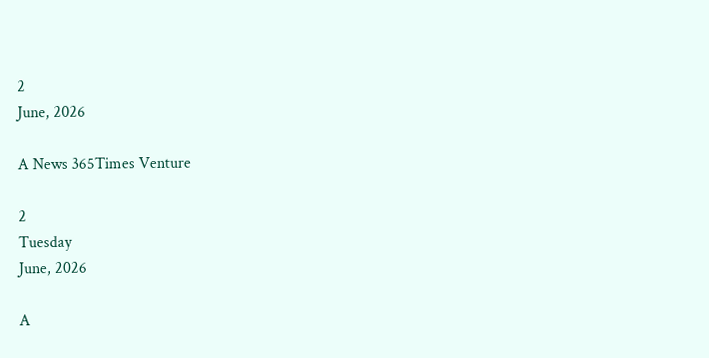2
June, 2026

A News 365Times Venture

2
Tuesday
June, 2026

A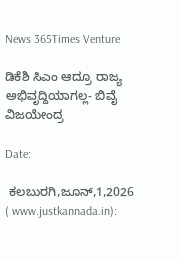News 365Times Venture

ಡಿಕೆಶಿ ಸಿಎಂ ಆದ್ರೂ ರಾಜ್ಯ ಅಭಿವೃದ್ದಿಯಾಗಲ್ಲ- ಬಿವೈ ವಿಜಯೇಂದ್ರ

Date:

 ಕಲಬುರಗಿ,ಜೂನ್,1,2026 ( www.justkannada.in):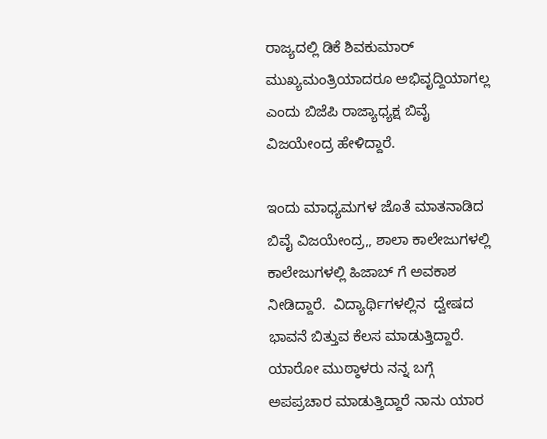ರಾಜ್ಯದಲ್ಲಿ ಡಿಕೆ ಶಿವಕುಮಾರ್ ಮುಖ್ಯಮಂತ್ರಿಯಾದರೂ ಅಭಿವೃದ್ದಿಯಾಗಲ್ಲ ಎಂದು ಬಿಜೆಪಿ ರಾಜ್ಯಾಧ್ಯಕ್ಷ ಬಿವೈ ವಿಜಯೇಂದ್ರ ಹೇಳಿದ್ದಾರೆ.

ಇಂದು ಮಾಧ್ಯಮಗಳ ಜೊತೆ ಮಾತನಾಡಿದ ಬಿವೈ ವಿಜಯೇಂದ್ರ,, ಶಾಲಾ ಕಾಲೇಜುಗಳಲ್ಲಿ ಕಾಲೇಜುಗಳಲ್ಲಿ ಹಿಜಾಬ್ ಗೆ ಅವಕಾಶ ನೀಡಿದ್ದಾರೆ.  ವಿದ್ಯಾರ್ಥಿಗಳಲ್ಲಿನ  ದ್ವೇಷದ ಭಾವನೆ ಬಿತ್ತುವ ಕೆಲಸ ಮಾಡುತ್ತಿದ್ದಾರೆ.  ಯಾರೋ ಮುಠ್ಠಾಳರು ನನ್ನ ಬಗ್ಗೆ ಅಪಪ್ರಚಾರ ಮಾಡುತ್ತಿದ್ದಾರೆ ನಾನು ಯಾರ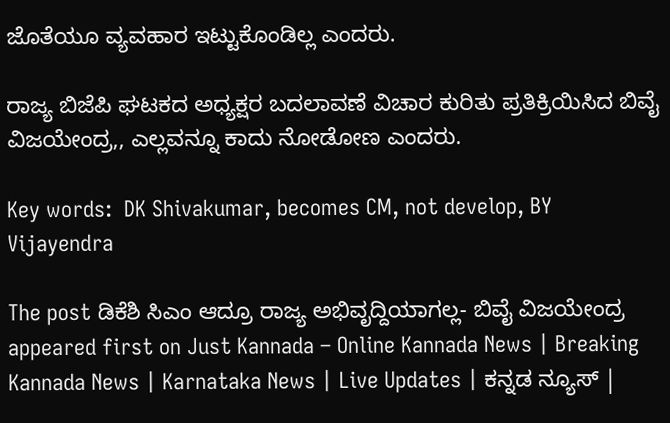ಜೊತೆಯೂ ವ್ಯವಹಾರ ಇಟ್ಟುಕೊಂಡಿಲ್ಲ ಎಂದರು.

ರಾಜ್ಯ ಬಿಜೆಪಿ ಘಟಕದ ಅಧ್ಯಕ್ಷರ ಬದಲಾವಣೆ ವಿಚಾರ ಕುರಿತು ಪ್ರತಿಕ್ರಿಯಿಸಿದ ಬಿವೈ ವಿಜಯೇಂದ್ರ,, ಎಲ್ಲವನ್ನೂ ಕಾದು ನೋಡೋಣ ಎಂದರು.

Key words:  DK Shivakumar, becomes CM, not develop, BY Vijayendra

The post ಡಿಕೆಶಿ ಸಿಎಂ ಆದ್ರೂ ರಾಜ್ಯ ಅಭಿವೃದ್ದಿಯಾಗಲ್ಲ- ಬಿವೈ ವಿಜಯೇಂದ್ರ appeared first on Just Kannada – Online Kannada News | Breaking Kannada News | Karnataka News | Live Updates | ಕನ್ನಡ ನ್ಯೂಸ್ |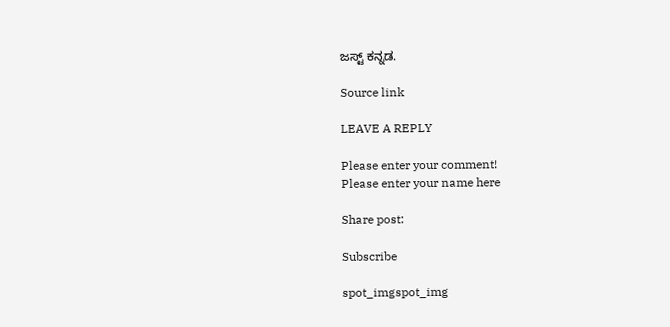ಜಸ್ಟ್ ಕನ್ನಡ.

Source link

LEAVE A REPLY

Please enter your comment!
Please enter your name here

Share post:

Subscribe

spot_imgspot_img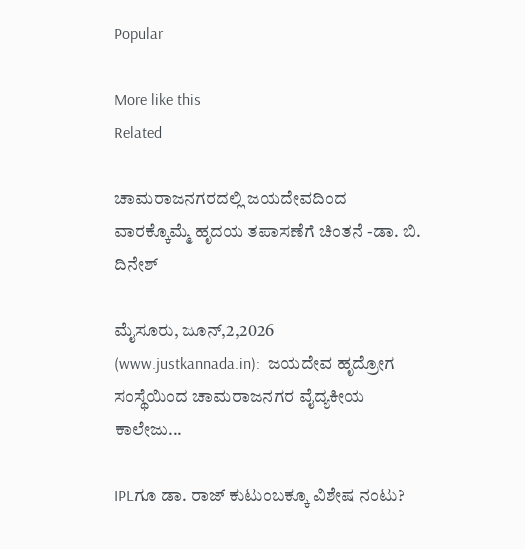Popular

More like this
Related

ಚಾಮರಾಜನಗರದಲ್ಲಿ ಜಯದೇವದಿಂದ ವಾರಕ್ಕೊಮ್ಮೆ ಹೃದಯ ತಪಾಸಣೆಗೆ ಚಿಂತನೆ -ಡಾ. ಬಿ. ದಿನೇಶ್

ಮೈಸೂರು, ಜೂನ್,2,2026 (www.justkannada.in):  ಜಯದೇವ ಹೃದ್ರೋಗ ಸಂಸ್ಥೆಯಿಂದ ಚಾಮರಾಜನಗರ ವೈದ್ಯಕೀಯ ಕಾಲೇಜು...

IPLಗೂ ಡಾ. ರಾಜ್ ಕುಟುಂಬಕ್ಕೂ ವಿಶೇಷ ನಂಟು?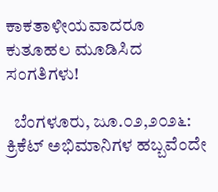ಕಾಕತಾಳೀಯವಾದರೂ ಕುತೂಹಲ ಮೂಡಿಸಿದ ಸಂಗತಿಗಳು!

  ಬೆಂಗಳೂರು, ಜೂ.೦೨,೨೦೨೬: ಕ್ರಿಕೆಟ್ ಅಭಿಮಾನಿಗಳ ಹಬ್ಬವೆಂದೇ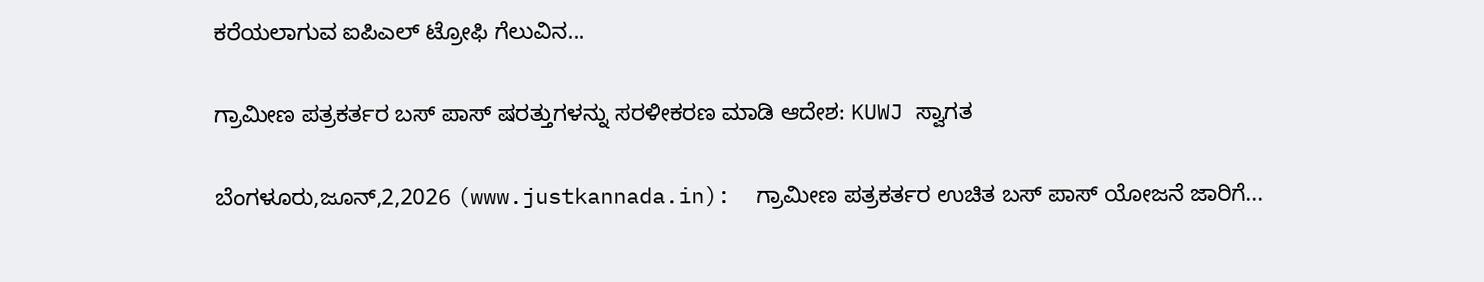ಕರೆಯಲಾಗುವ ಐಪಿಎಲ್‌ ಟ್ರೋಫಿ ಗೆಲುವಿನ...

ಗ್ರಾಮೀಣ ಪತ್ರಕರ್ತರ ಬಸ್ ಪಾಸ್ ಷರತ್ತುಗಳನ್ನು ಸರಳೀಕರಣ ಮಾಡಿ ಆದೇಶ: KUWJ ಸ್ವಾಗತ

ಬೆಂಗಳೂರು,ಜೂನ್,2,2026 (www.justkannada.in):  ಗ್ರಾಮೀಣ ಪತ್ರಕರ್ತರ ಉಚಿತ ಬಸ್ ಪಾಸ್ ಯೋಜನೆ ಜಾರಿಗೆ...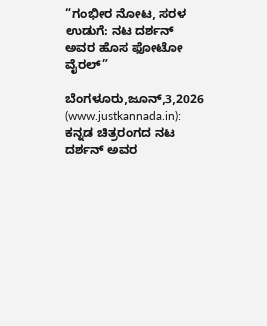“ಗಂಭೀರ ನೋಟ, ಸರಳ ಉಡುಗೆ: ನಟ ದರ್ಶನ್ ಅವರ ಹೊಸ ಫೋಟೋ ವೈರಲ್”

ಬೆಂಗಳೂರು,ಜೂನ್,3,2026 (www.justkannada.in):  ಕನ್ನಡ ಚಿತ್ರರಂಗದ ನಟ ದರ್ಶನ್ ಅವರ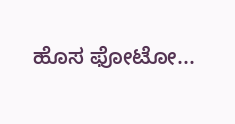ಹೊಸ ಫೋಟೋ...